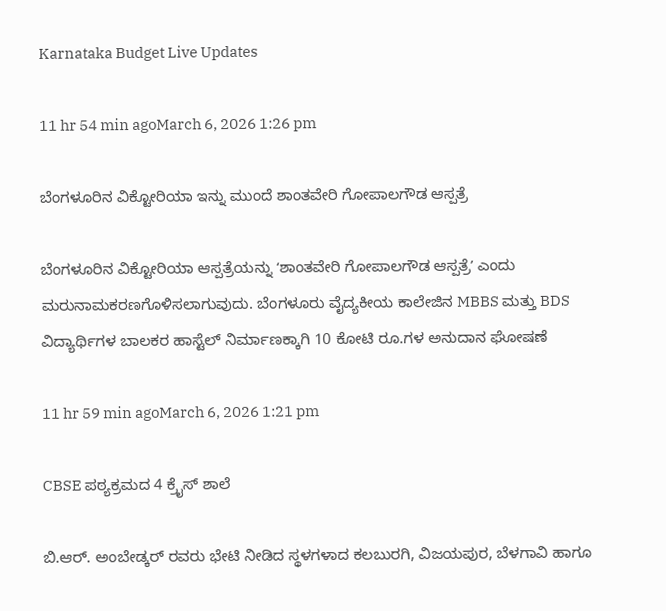Karnataka Budget Live Updates

11 hr 54 min agoMarch 6, 2026 1:26 pm

ಬೆಂಗಳೂರಿನ ವಿಕ್ಟೋರಿಯಾ ಇನ್ನು ಮುಂದೆ ಶಾಂತವೇರಿ ಗೋಪಾಲಗೌಡ ಆಸ್ಪತ್ರೆ

ಬೆಂಗಳೂರಿನ ವಿಕ್ಟೋರಿಯಾ ಆಸ್ಪತ್ರೆಯನ್ನು ʻಶಾಂತವೇರಿ ಗೋಪಾಲಗೌಡ ಆಸ್ಪತ್ರೆʼ ಎಂದು ಮರುನಾಮಕರಣಗೊಳಿಸಲಾಗುವುದು. ಬೆಂಗಳೂರು ವೈದ್ಯಕೀಯ ಕಾಲೇಜಿನ MBBS ಮತ್ತು BDS ವಿದ್ಯಾರ್ಥಿಗಳ ಬಾಲಕರ ಹಾಸ್ಟೆಲ್‌ ನಿರ್ಮಾಣಕ್ಕಾಗಿ 10 ಕೋಟಿ ರೂ.ಗಳ ಅನುದಾನ ಘೋಷಣೆ

11 hr 59 min agoMarch 6, 2026 1:21 pm

CBSE ಪಠ್ಯಕ್ರಮದ 4 ಕ್ರೈಸ್‌ ಶಾಲೆ

ಬಿ.ಆರ್. ಅಂಬೇಡ್ಕರ್‌ ರವರು ಭೇಟಿ ನೀಡಿದ ಸ್ಥಳಗಳಾದ ಕಲಬುರಗಿ, ವಿಜಯಪುರ, ಬೆಳಗಾವಿ ಹಾಗೂ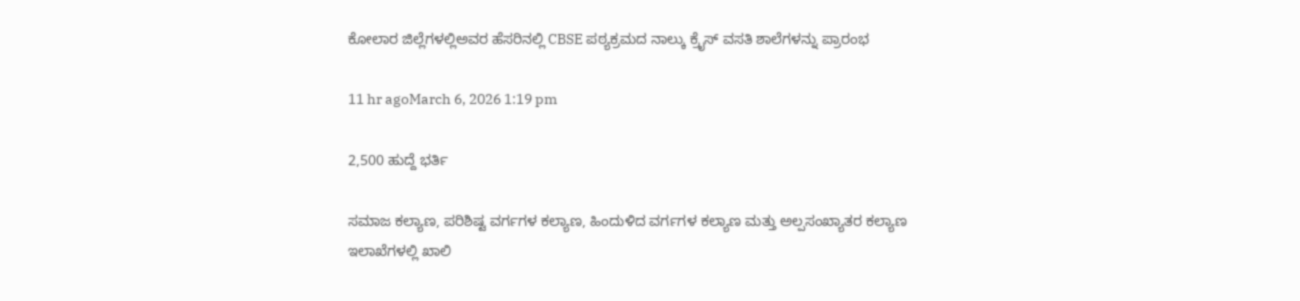ಕೋಲಾರ ಜಿಲ್ಲೆಗಳಲ್ಲಿಅವರ ಹೆಸರಿನಲ್ಲಿ CBSE ಪಠ್ಯಕ್ರಮದ ನಾಲ್ಕು ಕ್ರೈಸ್‌ ವಸತಿ ಶಾಲೆಗಳನ್ನು ಪ್ರಾರಂಭ

11 hr agoMarch 6, 2026 1:19 pm

2,500 ಹುದ್ದೆ ಭರ್ತಿ

ಸಮಾಜ ಕಲ್ಯಾಣ, ಪರಿಶಿಷ್ಟ ವರ್ಗಗಳ ಕಲ್ಯಾಣ, ಹಿಂದುಳಿದ ವರ್ಗಗಳ ಕಲ್ಯಾಣ ಮತ್ತು ಅಲ್ಪಸಂಖ್ಯಾತರ ಕಲ್ಯಾಣ ಇಲಾಖೆಗಳಲ್ಲಿ ಖಾಲಿ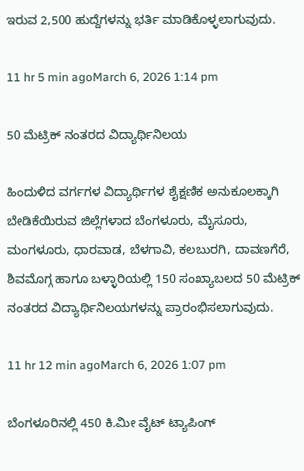ಇರುವ 2,500 ಹುದ್ದೆಗಳನ್ನು ಭರ್ತಿ ಮಾಡಿಕೊಳ್ಳಲಾಗುವುದು.

11 hr 5 min agoMarch 6, 2026 1:14 pm

50 ಮೆಟ್ರಿಕ್ ನಂತರದ ವಿದ್ಯಾರ್ಥಿನಿಲಯ

ಹಿಂದುಳಿದ ವರ್ಗಗಳ ವಿದ್ಯಾರ್ಥಿಗಳ ಶೈಕ್ಷಣಿಕ ಅನುಕೂಲಕ್ಕಾಗಿ ಬೇಡಿಕೆಯಿರುವ ಜಿಲ್ಲೆಗಳಾದ ಬೆಂಗಳೂರು, ಮೈಸೂರು, ಮಂಗಳೂರು, ಧಾರವಾಡ, ಬೆಳಗಾವಿ, ಕಲಬುರಗಿ, ದಾವಣಗೆರೆ, ಶಿವಮೊಗ್ಗ ಹಾಗೂ ಬಳ್ಳಾರಿಯಲ್ಲಿ 150 ಸಂಖ್ಯಾಬಲದ 50 ಮೆಟ್ರಿಕ್ ನಂತರದ ವಿದ್ಯಾರ್ಥಿನಿಲಯಗಳನ್ನು ಪ್ರಾರಂಭಿಸಲಾಗುವುದು.

11 hr 12 min agoMarch 6, 2026 1:07 pm

ಬೆಂಗಳೂರಿನಲ್ಲಿ 450 ಕಿ.ಮೀ ವೈಟ್ ಟ್ಯಾಪಿಂಗ್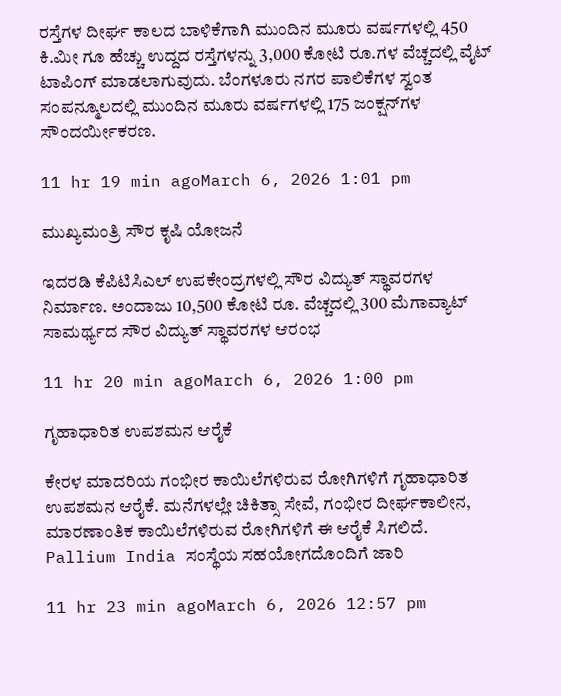ರಸ್ತೆಗಳ ದೀರ್ಘ ಕಾಲದ ಬಾಳಿಕೆಗಾಗಿ ಮುಂದಿನ ಮೂರು ವರ್ಷಗಳಲ್ಲಿ 450 ಕಿ.ಮೀ ಗೂ ಹೆಚ್ಚು ಉದ್ದದ ರಸ್ತೆಗಳನ್ನು 3,000 ಕೋಟಿ ರೂ.ಗಳ ವೆಚ್ಚದಲ್ಲಿ ವೈಟ್ ಟಾಪಿಂಗ್ ಮಾಡಲಾಗುವುದು. ಬೆಂಗಳೂರು ನಗರ ಪಾಲಿಕೆಗಳ ಸ್ವಂತ ಸಂಪನ್ಮೂಲದಲ್ಲಿ ಮುಂದಿನ ಮೂರು ವರ್ಷಗಳಲ್ಲಿ 175 ಜಂಕ್ಷನ್‌ಗಳ ಸೌಂದರ್ಯೀಕರಣ.

11 hr 19 min agoMarch 6, 2026 1:01 pm

ಮುಖ್ಯಮಂತ್ರಿ ಸೌರ ಕೃಷಿ ಯೋಜನೆ

ಇದರಡಿ ಕೆಪಿಟಿಸಿಎಲ್ ಉಪಕೇಂದ್ರಗಳಲ್ಲಿ ಸೌರ ವಿದ್ಯುತ್ ಸ್ಥಾವರಗಳ ನಿರ್ಮಾಣ. ಅಂದಾಜು 10,500 ಕೋಟಿ ರೂ. ವೆಚ್ಚದಲ್ಲಿ 300 ಮೆಗಾವ್ಯಾಟ್ ಸಾಮರ್ಥ್ಯದ ಸೌರ ವಿದ್ಯುತ್ ಸ್ಥಾವರಗಳ ಆರಂಭ

11 hr 20 min agoMarch 6, 2026 1:00 pm

ಗೃಹಾಧಾರಿತ ಉಪಶಮನ ಆರೈಕೆ

ಕೇರಳ ಮಾದರಿಯ ಗಂಭೀರ ಕಾಯಿಲೆಗಳಿರುವ ರೋಗಿಗಳಿಗೆ ಗೃಹಾಧಾರಿತ ಉಪಶಮನ ಆರೈಕೆ. ಮನೆಗಳಲ್ಲೇ ಚಿಕಿತ್ಸಾ ಸೇವೆ, ಗಂಭೀರ ದೀರ್ಘಕಾಲೀನ, ಮಾರಣಾಂತಿಕ ಕಾಯಿಲೆಗಳಿರುವ ರೋಗಿಗಳಿಗೆ ಈ ಆರೈಕೆ ಸಿಗಲಿದೆ. Pallium India ಸಂಸ್ಥೆಯ ಸಹಯೋಗದೊಂದಿಗೆ ಜಾರಿ

11 hr 23 min agoMarch 6, 2026 12:57 pm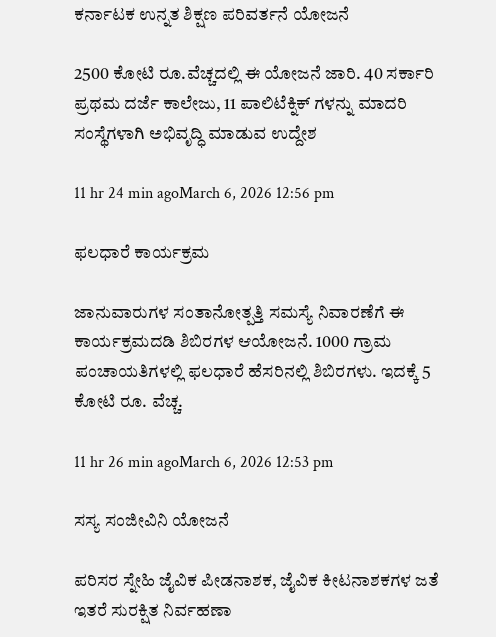ಕರ್ನಾಟಕ ಉನ್ನತ ಶಿಕ್ಷಣ ಪರಿವರ್ತನೆ ಯೋಜನೆ

2500 ಕೋಟಿ ರೂ.ವೆಚ್ಚದಲ್ಲಿ ಈ ಯೋಜನೆ ಜಾರಿ. 40 ಸರ್ಕಾರಿ ಪ್ರಥಮ ದರ್ಜೆ ಕಾಲೇಜು, 11 ಪಾಲಿಟೆಕ್ನಿಕ್ ಗಳನ್ನು ಮಾದರಿ ಸಂಸ್ಥೆಗಳಾಗಿ ಅಭಿವೃದ್ಧಿ ಮಾಡುವ ಉದ್ದೇಶ

11 hr 24 min agoMarch 6, 2026 12:56 pm

ಫಲಧಾರೆ ಕಾರ್ಯಕ್ರಮ

ಜಾನುವಾರುಗಳ ಸಂತಾನೋತ್ಪತ್ತಿ ಸಮಸ್ಯೆ ನಿವಾರಣೆಗೆ ಈ ಕಾರ್ಯಕ್ರಮದಡಿ ಶಿಬಿರಗಳ‌ ಆಯೋಜನೆ. 1000 ಗ್ರಾಮ ಪಂಚಾಯತಿಗಳಲ್ಲಿ ಫಲಧಾರೆ ಹೆಸರಿನಲ್ಲಿ ಶಿಬಿರಗಳು. ಇದಕ್ಕೆ 5 ಕೋಟಿ ರೂ. ವೆಚ್ಚ.

11 hr 26 min agoMarch 6, 2026 12:53 pm

ಸಸ್ಯ ಸಂಜೀವಿನಿ ಯೋಜನೆ

ಪರಿಸರ ಸ್ನೇಹಿ ಜೈವಿಕ ಪೀಡನಾಶಕ, ಜೈವಿಕ ಕೀಟನಾಶಕಗಳ ಜತೆ ಇತರೆ ಸುರಕ್ಷಿತ ನಿರ್ವಹಣಾ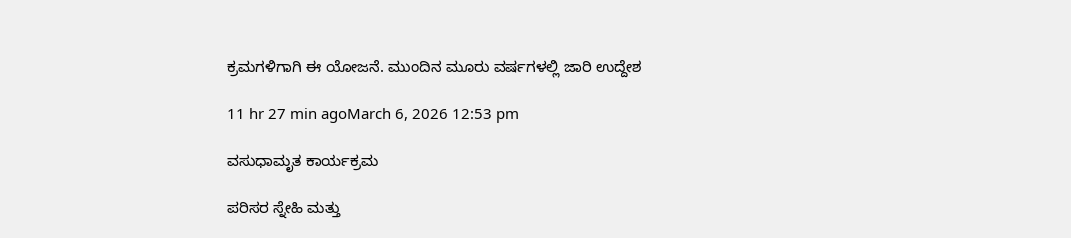ಕ್ರಮಗಳಿಗಾಗಿ ಈ ಯೋಜನೆ. ಮುಂದಿನ ಮೂರು ವರ್ಷಗಳಲ್ಲಿ ಜಾರಿ ಉದ್ದೇಶ

11 hr 27 min agoMarch 6, 2026 12:53 pm

ವಸುಧಾಮೃತ ಕಾರ್ಯಕ್ರಮ

ಪರಿಸರ ಸ್ನೇಹಿ ಮತ್ತು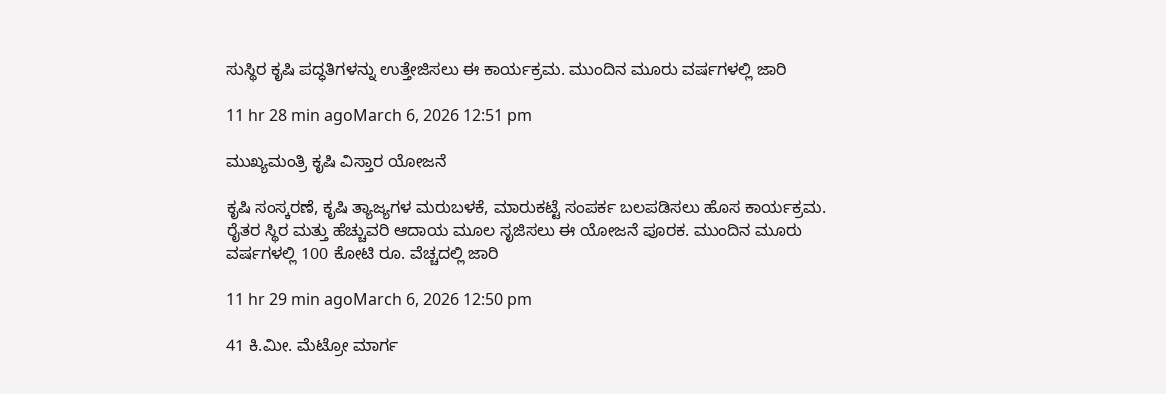ಸುಸ್ಥಿರ ಕೃಷಿ ಪದ್ಧತಿಗಳನ್ನು ಉತ್ತೇಜಿಸಲು ಈ ಕಾರ್ಯಕ್ರಮ. ಮುಂದಿನ ಮೂರು ವರ್ಷಗಳಲ್ಲಿ ಜಾರಿ

11 hr 28 min agoMarch 6, 2026 12:51 pm

ಮುಖ್ಯಮಂತ್ರಿ ಕೃಷಿ ವಿಸ್ತಾರ ಯೋಜನೆ

ಕೃಷಿ ಸಂಸ್ಕರಣೆ, ಕೃಷಿ ತ್ಯಾಜ್ಯಗಳ ಮರುಬಳಕೆ, ಮಾರುಕಟ್ಟೆ ಸಂಪರ್ಕ ಬಲಪಡಿಸಲು ಹೊಸ ಕಾರ್ಯಕ್ರಮ. ರೈತರ ಸ್ಥಿರ ಮತ್ತು ಹೆಚ್ಚುವರಿ ಆದಾಯ ಮೂಲ ಸೃಜಿಸಲು ಈ ಯೋಜನೆ ಪೂರಕ. ಮುಂದಿನ ಮೂರು ವರ್ಷಗಳಲ್ಲಿ 100 ಕೋಟಿ ರೂ. ವೆಚ್ಚದಲ್ಲಿ ಜಾರಿ

11 hr 29 min agoMarch 6, 2026 12:50 pm

41 ಕಿ.ಮೀ. ಮೆಟ್ರೋ ಮಾರ್ಗ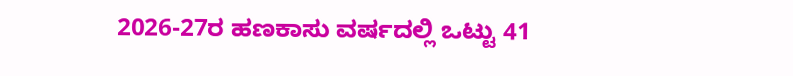2026-27ರ ಹಣಕಾಸು ವರ್ಷದಲ್ಲಿ ಒಟ್ಟು 41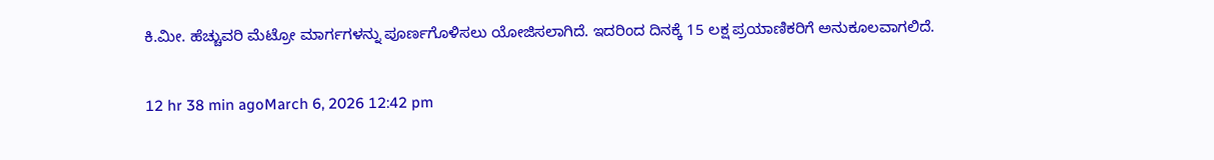ಕಿ.ಮೀ. ಹೆಚ್ಚುವರಿ ಮೆಟ್ರೋ ಮಾರ್ಗಗಳನ್ನು ಪೂರ್ಣಗೊಳಿಸಲು ಯೋಜಿಸಲಾಗಿದೆ. ಇದರಿಂದ ದಿನಕ್ಕೆ 15 ಲಕ್ಷ ಪ್ರಯಾಣಿಕರಿಗೆ ಅನುಕೂಲವಾಗಲಿದೆ.

12 hr 38 min agoMarch 6, 2026 12:42 pm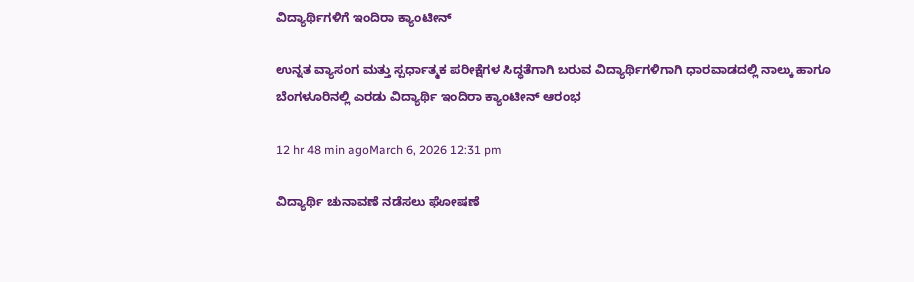ವಿದ್ಯಾರ್ಥಿಗಳಿಗೆ ಇಂದಿರಾ ಕ್ಯಾಂಟೀನ್‌

ಉನ್ನತ ವ್ಯಾಸಂಗ ಮತ್ತು ಸ್ಪರ್ಧಾತ್ಮಕ ಪರೀಕ್ಷೆಗಳ ಸಿದ್ಧತೆಗಾಗಿ ಬರುವ ವಿದ್ಯಾರ್ಥಿಗಳಿಗಾಗಿ ಧಾರವಾಡದಲ್ಲಿ ನಾಲ್ಕು ಹಾಗೂ ಬೆಂಗಳೂರಿನಲ್ಲಿ ಎರಡು ವಿದ್ಯಾರ್ಥಿ ಇಂದಿರಾ ಕ್ಯಾಂಟೀನ್ ಆರಂಭ

12 hr 48 min agoMarch 6, 2026 12:31 pm

ವಿದ್ಯಾರ್ಥಿ ಚುನಾವಣೆ ನಡೆಸಲು ಘೋಷಣೆ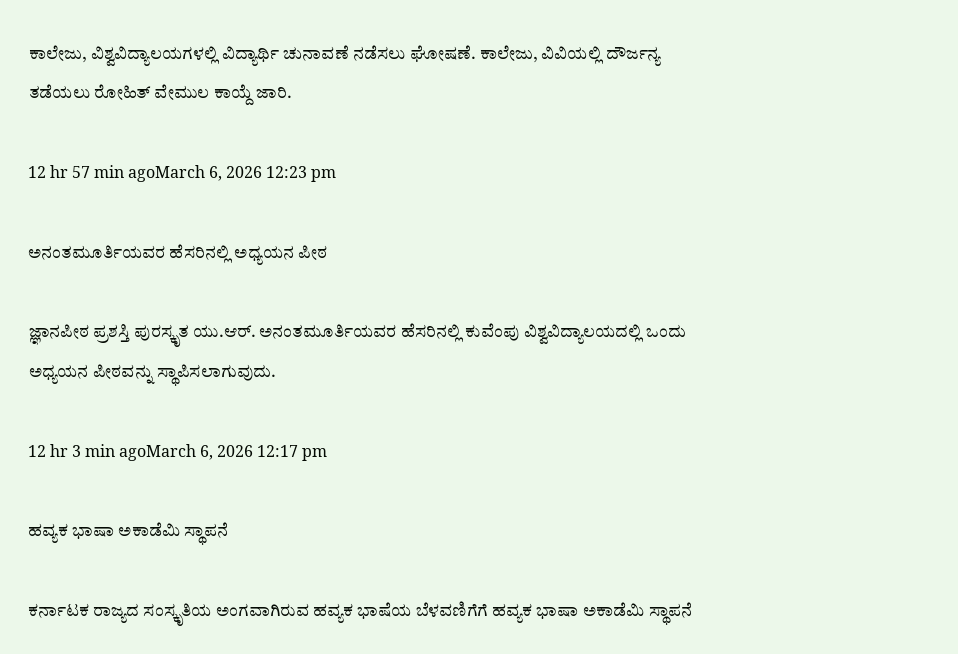ಕಾಲೇಜು, ವಿಶ್ವವಿದ್ಯಾಲಯಗಳಲ್ಲಿ ವಿದ್ಯಾರ್ಥಿ ಚುನಾವಣೆ ನಡೆಸಲು ಘೋಷಣೆ. ಕಾಲೇಜು, ವಿವಿಯಲ್ಲಿ ದೌರ್ಜನ್ಯ ತಡೆಯಲು ರೋಹಿತ್ ವೇಮುಲ ಕಾಯ್ದೆ ಜಾರಿ.

12 hr 57 min agoMarch 6, 2026 12:23 pm

ಅನಂತಮೂರ್ತಿಯವರ ಹೆಸರಿನಲ್ಲಿ ಅಧ್ಯಯನ ಪೀಠ

ಜ್ಞಾನಪೀಠ ಪ್ರಶಸ್ತಿ ಪುರಸ್ಕೃತ ಯು.ಆರ್. ಅನಂತಮೂರ್ತಿಯವರ ಹೆಸರಿನಲ್ಲಿ ಕುವೆಂಪು ವಿಶ್ವವಿದ್ಯಾಲಯದಲ್ಲಿ ಒಂದು ಅಧ್ಯಯನ ಪೀಠವನ್ನು ಸ್ಥಾಪಿಸಲಾಗುವುದು.

12 hr 3 min agoMarch 6, 2026 12:17 pm

ಹವ್ಯಕ ಭಾಷಾ ಅಕಾಡೆಮಿ ಸ್ಥಾಪನೆ

ಕರ್ನಾಟಕ ರಾಜ್ಯದ ಸಂಸ್ಕೃತಿಯ ಅಂಗವಾಗಿರುವ ಹವ್ಯಕ ಭಾಷೆಯ ಬೆಳವಣಿಗೆಗೆ ಹವ್ಯಕ ಭಾಷಾ ಅಕಾಡೆಮಿ ಸ್ಥಾಪನೆ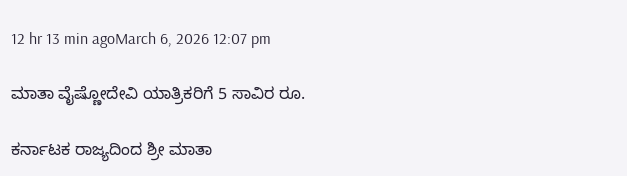12 hr 13 min agoMarch 6, 2026 12:07 pm

ಮಾತಾ ವೈಷ್ಣೋದೇವಿ ಯಾತ್ರಿಕರಿಗೆ 5 ಸಾವಿರ ರೂ.

ಕರ್ನಾಟಕ ರಾಜ್ಯದಿಂದ ಶ್ರೀ ಮಾತಾ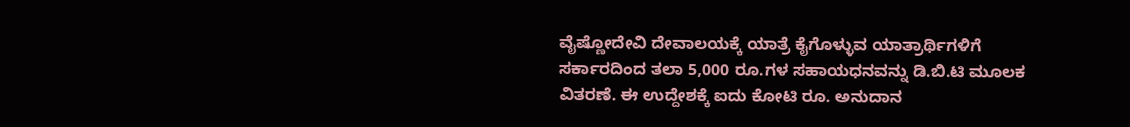ವೈಷ್ಣೋದೇವಿ ದೇವಾಲಯಕ್ಕೆ ಯಾತ್ರೆ ಕೈಗೊಳ್ಳುವ ಯಾತ್ರಾರ್ಥಿಗಳಿಗೆ ಸರ್ಕಾರದಿಂದ ತಲಾ 5,000 ರೂ.ಗಳ ಸಹಾಯಧನವನ್ನು ಡಿ.ಬಿ.ಟಿ ಮೂಲಕ ವಿತರಣೆ. ಈ ಉದ್ದೇಶಕ್ಕೆ ಐದು ಕೋಟಿ ರೂ. ಅನುದಾನ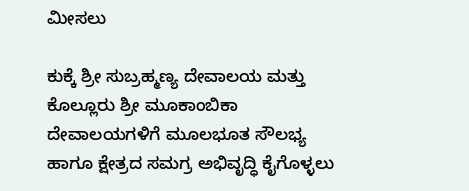ಮೀಸಲು

ಕುಕ್ಕೆ ಶ್ರೀ ಸುಬ್ರಹ್ಮಣ್ಯ ದೇವಾಲಯ ಮತ್ತು ಕೊಲ್ಲೂರು ಶ್ರೀ ಮೂಕಾಂಬಿಕಾ ದೇವಾಲಯಗಳಿಗೆ ಮೂಲಭೂತ ಸೌಲಭ್ಯ ಹಾಗೂ ಕ್ಷೇತ್ರದ ಸಮಗ್ರ ಅಭಿವೃದ್ಧಿ ಕೈಗೊಳ್ಳಲು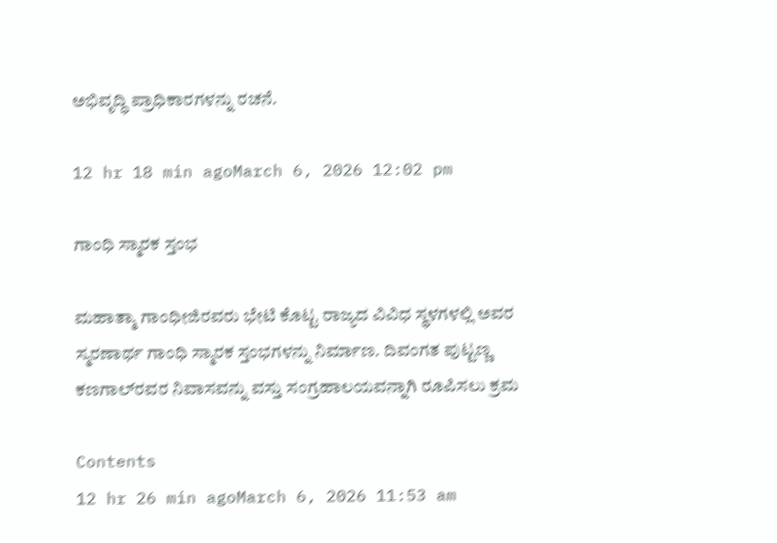ಅಭಿವೃದ್ಧಿ ಪ್ರಾಧಿಕಾರಗಳನ್ನು ರಚನೆ.

12 hr 18 min agoMarch 6, 2026 12:02 pm

ಗಾಂಧಿ ಸ್ಮಾರಕ ಸ್ತಂಭ

ಮಹಾತ್ಮಾ ಗಾಂಧೀಜಿರವರು ಭೇಟಿ ಕೊಟ್ಟ ರಾಜ್ಯದ ವಿವಿಧ ಸ್ಥಳಗಳಲ್ಲಿ ಅವರ ಸ್ಮರಣಾರ್ಥ ಗಾಂಧಿ ಸ್ಮಾರಕ ಸ್ತಂಭಗಳನ್ನು ನಿರ್ಮಾಣ. ದಿವಂಗತ ಪುಟ್ಟಣ್ಣ ಕಣಗಾಲ್‌ರವರ ನಿವಾಸವನ್ನು ವಸ್ತು ಸಂಗ್ರಹಾಲಯವನ್ನಾಗಿ ರೂಪಿಸಲು ಕ್ರಮ

Contents
12 hr 26 min agoMarch 6, 2026 11:53 am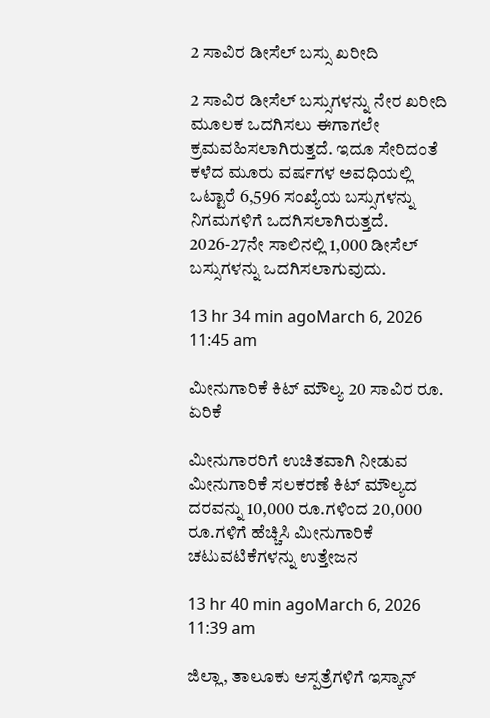2 ಸಾವಿರ ಡೀಸೆಲ್ ಬಸ್ಸು ಖರೀದಿ

2 ಸಾವಿರ ಡೀಸೆಲ್ ಬಸ್ಸುಗಳನ್ನು ನೇರ ಖರೀದಿ ಮೂಲಕ ಒದಗಿಸಲು ಈಗಾಗಲೇ ಕ್ರಮವಹಿಸಲಾಗಿರುತ್ತದೆ. ಇದೂ ಸೇರಿದಂತೆ ಕಳೆದ ಮೂರು ವರ್ಷಗಳ ಅವಧಿಯಲ್ಲಿ ಒಟ್ಟಾರೆ 6,596 ಸಂಖ್ಯೆಯ ಬಸ್ಸುಗಳನ್ನು ನಿಗಮಗಳಿಗೆ ಒದಗಿಸಲಾಗಿರುತ್ತದೆ. 2026-27ನೇ ಸಾಲಿನಲ್ಲಿ 1,000 ಡೀಸೆಲ್ ಬಸ್ಸುಗಳನ್ನು ಒದಗಿಸಲಾಗುವುದು.

13 hr 34 min agoMarch 6, 2026 11:45 am

ಮೀನುಗಾರಿಕೆ ಕಿಟ್‌ ಮೌಲ್ಯ 20 ಸಾವಿರ ರೂ. ಏರಿಕೆ

ಮೀನುಗಾರರಿಗೆ ಉಚಿತವಾಗಿ ನೀಡುವ ಮೀನುಗಾರಿಕೆ ಸಲಕರಣೆ ಕಿಟ್ ಮೌಲ್ಯದ ದರವನ್ನು 10,000 ರೂ.ಗಳಿಂದ 20,000 ರೂ.ಗಳಿಗೆ ಹೆಚ್ಚಿಸಿ ಮೀನುಗಾರಿಕೆ ಚಟುವಟಿಕೆಗಳನ್ನು ಉತ್ತೇಜನ

13 hr 40 min agoMarch 6, 2026 11:39 am

ಜಿಲ್ಲಾ, ತಾಲೂಕು ಆಸ್ಪತ್ರೆಗಳಿಗೆ ಇಸ್ಕಾನ್‌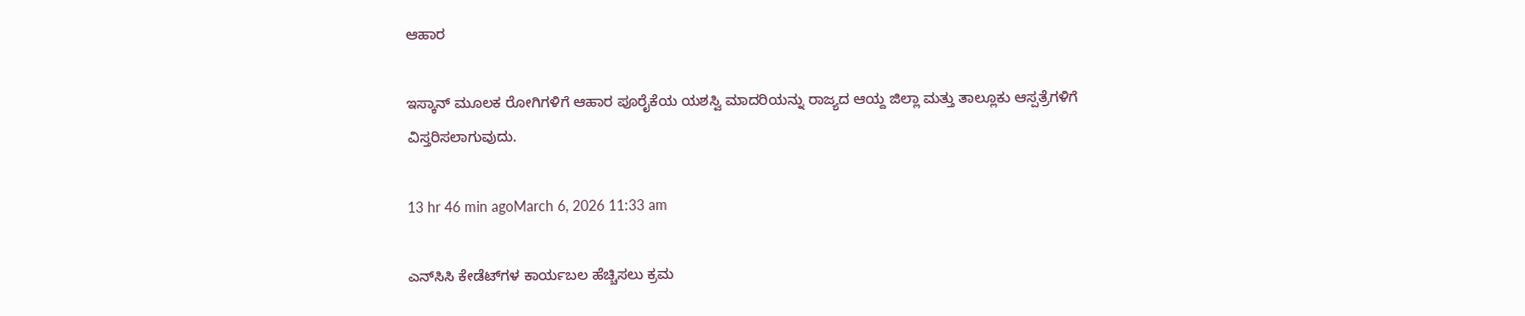ಆಹಾರ

ಇಸ್ಕಾನ್ ಮೂಲಕ ರೋಗಿಗಳಿಗೆ ಆಹಾರ ಪೂರೈಕೆಯ ಯಶಸ್ವಿ ಮಾದರಿಯನ್ನು ರಾಜ್ಯದ ಆಯ್ದ ಜಿಲ್ಲಾ ಮತ್ತು ತಾಲ್ಲೂಕು ಆಸ್ಪತ್ರೆಗಳಿಗೆ ವಿಸ್ತರಿಸಲಾಗುವುದು.

13 hr 46 min agoMarch 6, 2026 11:33 am

ಎನ್‌ಸಿಸಿ ಕೇಡೆಟ್‌ಗಳ ಕಾರ್ಯಬಲ ಹೆಚ್ಚಿಸಲು ಕ್ರಮ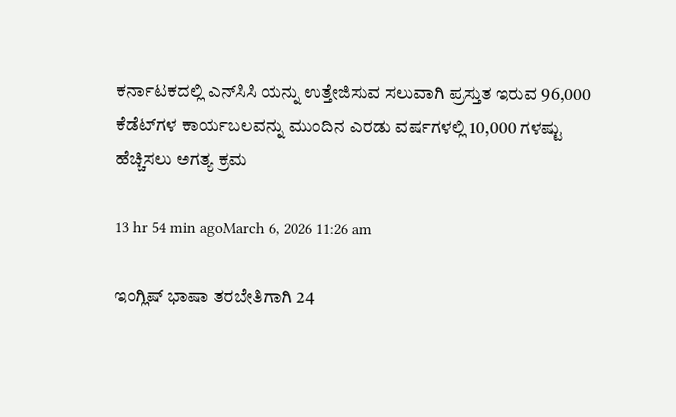ಕರ್ನಾಟಕದಲ್ಲಿ ಎನ್‌ಸಿಸಿ ಯನ್ನು ಉತ್ತೇಜಿಸುವ ಸಲುವಾಗಿ ಪ್ರಸ್ತುತ ಇರುವ 96,000 ಕೆಡೆಟ್‌ಗಳ ಕಾರ್ಯಬಲವನ್ನು ಮುಂದಿನ ಎರಡು ವರ್ಷಗಳಲ್ಲಿ 10,000 ಗಳಷ್ಟು ಹೆಚ್ಚಿಸಲು ಅಗತ್ಯ ಕ್ರಮ

13 hr 54 min agoMarch 6, 2026 11:26 am

ಇಂಗ್ಲಿಷ್ ಭಾಷಾ ತರಬೇತಿಗಾಗಿ 24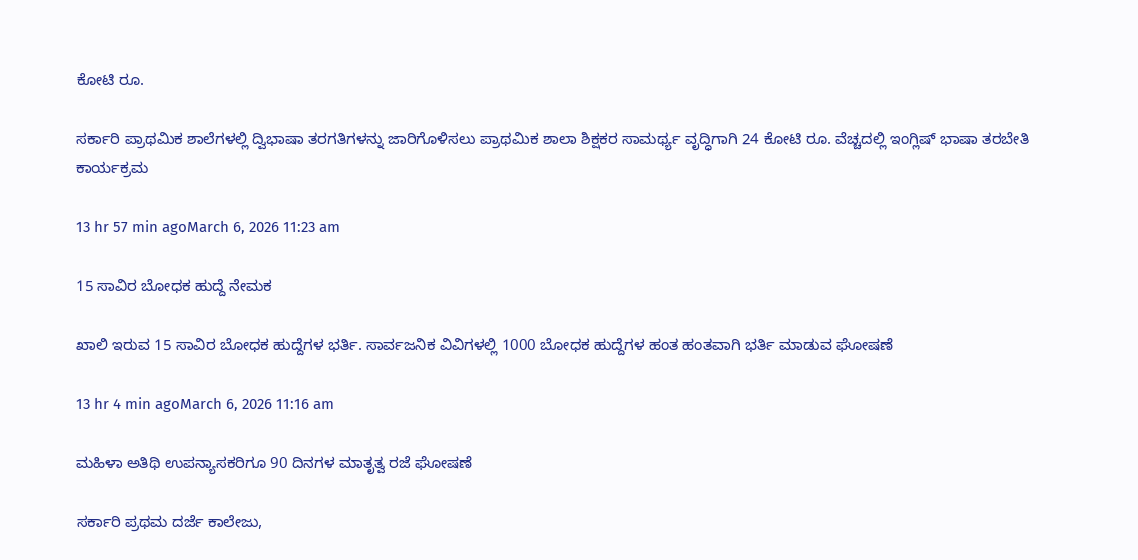ಕೋಟಿ ರೂ.

ಸರ್ಕಾರಿ ಪ್ರಾಥಮಿಕ ಶಾಲೆಗಳಲ್ಲಿ ದ್ವಿಭಾಷಾ ತರಗತಿಗಳನ್ನು ಜಾರಿಗೊಳಿಸಲು ಪ್ರಾಥಮಿಕ ಶಾಲಾ ಶಿಕ್ಷಕರ ಸಾಮರ್ಥ್ಯ ವೃದ್ಧಿಗಾಗಿ 24 ಕೋಟಿ ರೂ. ವೆಚ್ಚದಲ್ಲಿ ಇಂಗ್ಲಿಷ್ ಭಾಷಾ ತರಬೇತಿ ಕಾರ್ಯಕ್ರಮ

13 hr 57 min agoMarch 6, 2026 11:23 am

15 ಸಾವಿರ ಬೋಧಕ ಹುದ್ದೆ ನೇಮಕ

ಖಾಲಿ ಇರುವ 15 ಸಾವಿರ ಬೋಧಕ ಹುದ್ದೆಗಳ ಭರ್ತಿ. ಸಾರ್ವಜನಿಕ ವಿವಿಗಳಲ್ಲಿ 1000 ಬೋಧಕ ಹುದ್ದೆಗಳ ಹಂತ ಹಂತವಾಗಿ ಭರ್ತಿ ಮಾಡುವ ಘೋಷಣೆ

13 hr 4 min agoMarch 6, 2026 11:16 am

ಮಹಿಳಾ ಅತಿಥಿ ಉಪನ್ಯಾಸಕರಿಗೂ 90 ದಿನಗಳ ಮಾತೃತ್ವ ರಜೆ ಘೋಷಣೆ

ಸರ್ಕಾರಿ ಪ್ರಥಮ ದರ್ಜೆ ಕಾಲೇಜು,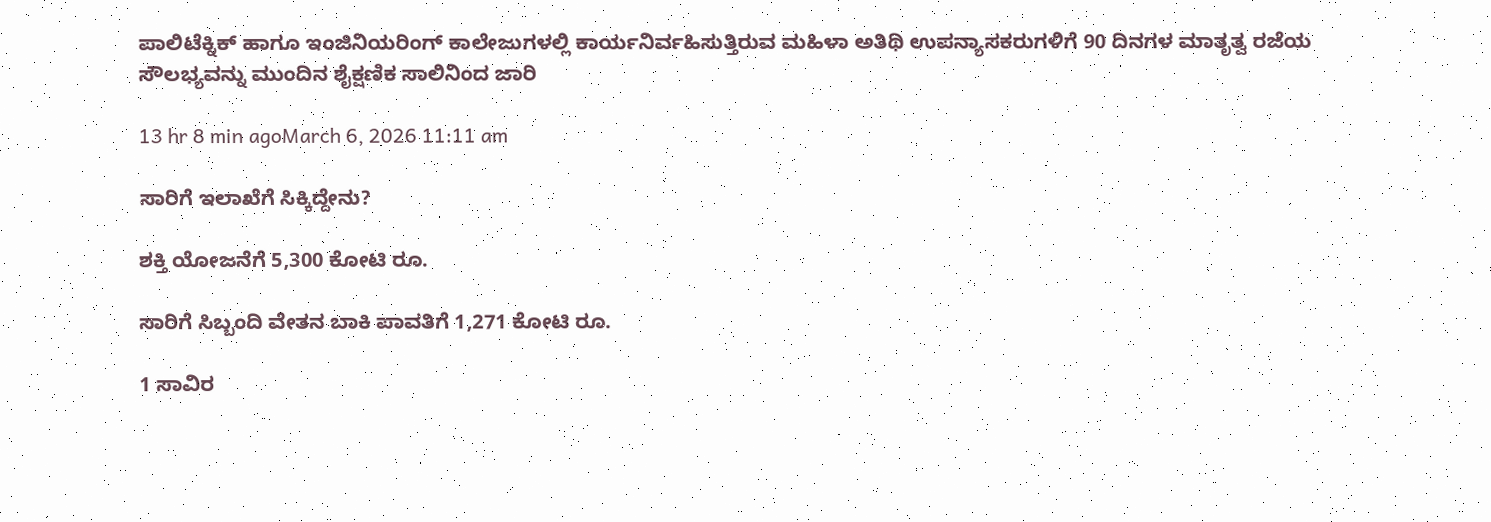ಪಾಲಿಟೆಕ್ನಿಕ್ ಹಾಗೂ ಇಂಜಿನಿಯರಿಂಗ್ ಕಾಲೇಜುಗಳಲ್ಲಿ ಕಾರ್ಯನಿರ್ವಹಿಸುತ್ತಿರುವ ಮಹಿಳಾ ಅತಿಥಿ ಉಪನ್ಯಾಸಕರುಗಳಿಗೆ 90 ದಿನಗಳ ಮಾತೃತ್ವ ರಜೆಯ ಸೌಲಭ್ಯವನ್ನು ಮುಂದಿನ ಶೈಕ್ಷಣಿಕ ಸಾಲಿನಿಂದ ಜಾರಿ

13 hr 8 min agoMarch 6, 2026 11:11 am

ಸಾರಿಗೆ ಇಲಾಖೆಗೆ ಸಿಕ್ಕಿದ್ದೇನು?

ಶಕ್ತಿ ಯೋಜನೆಗೆ 5,300 ಕೋಟಿ ರೂ.

ಸಾರಿಗೆ ಸಿಬ್ಬಂದಿ ವೇತನ ಬಾಕಿ ಪಾವತಿಗೆ 1,271 ಕೋಟಿ ರೂ.

1 ಸಾವಿರ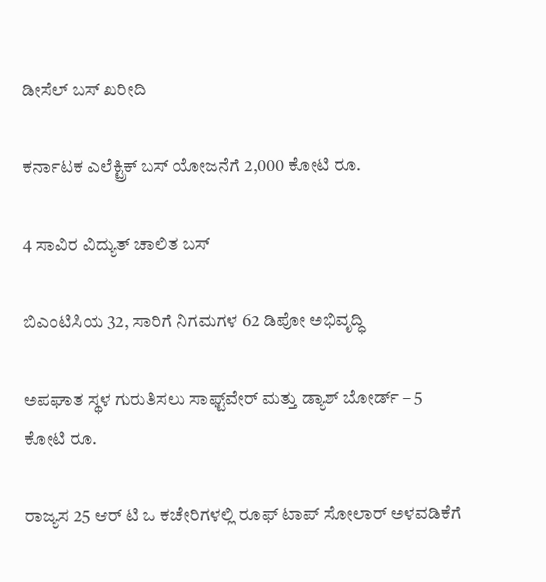ಡೀಸೆಲ್ ಬಸ್ ಖರೀದಿ

ಕರ್ನಾಟಕ ಎಲೆಕ್ಟ್ರಿಕ್ ಬಸ್ ಯೋಜನೆಗೆ 2,000 ಕೋಟಿ ರೂ.

4 ಸಾವಿರ ವಿದ್ಯುತ್ ಚಾಲಿತ ಬಸ್

ಬಿಎಂಟಿಸಿಯ 32, ಸಾರಿಗೆ ನಿಗಮಗಳ 62 ಡಿಪೋ ಅಭಿವೃದ್ಧಿ

ಅಪಘಾತ ಸ್ಥಳ ಗುರುತಿಸಲು ಸಾಫ್ಟ್‌ವೇರ್ ಮತ್ತು ಡ್ಯಾಶ್ ಬೋರ್ಡ್ – 5 ಕೋಟಿ ರೂ.

ರಾಜ್ಯಸ 25 ಆರ್ ಟಿ ಒ ಕಚೇರಿಗಳಲ್ಲಿ ರೂಫ್ ಟಾಪ್ ಸೋಲಾರ್ ಅಳವಡಿಕೆಗೆ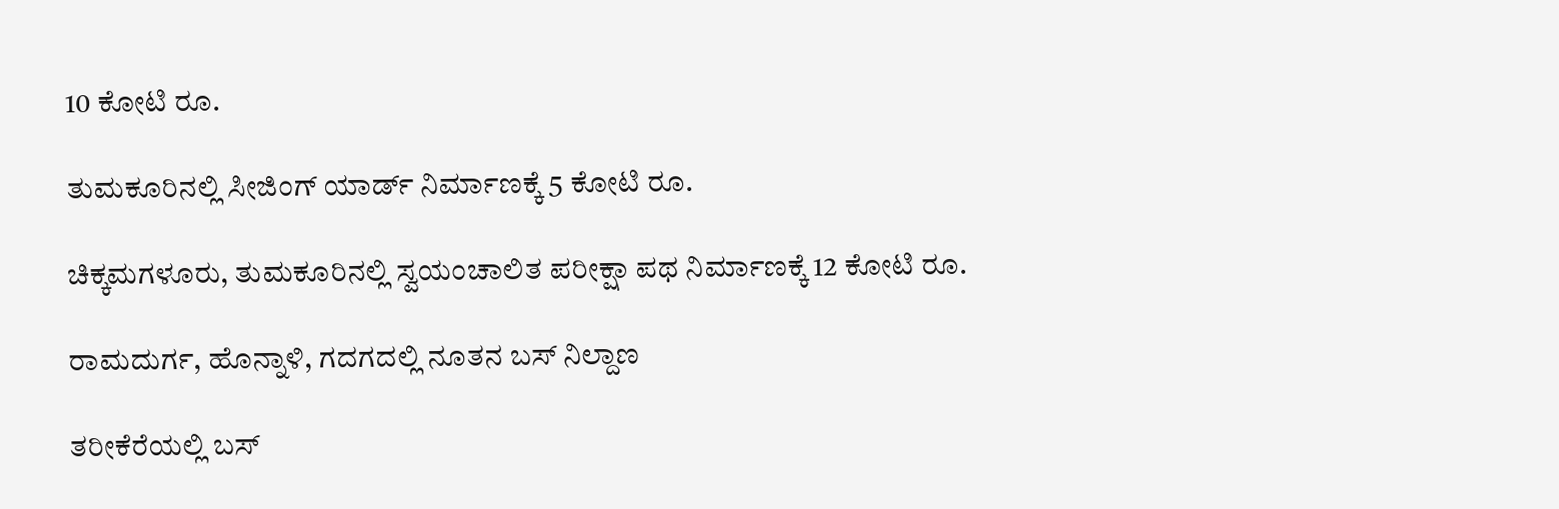10 ಕೋಟಿ ರೂ.

ತುಮಕೂರಿನಲ್ಲಿ ಸೀಜಿಂಗ್ ಯಾರ್ಡ್ ನಿರ್ಮಾಣಕ್ಕೆ 5 ಕೋಟಿ‌ ರೂ.

ಚಿಕ್ಕಮಗಳೂರು, ತುಮಕೂರಿನಲ್ಲಿ ಸ್ವಯಂಚಾಲಿತ ಪರೀಕ್ಷಾ ಪಥ ನಿರ್ಮಾಣಕ್ಕೆ 12 ಕೋಟಿ ರೂ.

ರಾಮದುರ್ಗ, ಹೊನ್ನಾಳಿ, ಗದಗದಲ್ಲಿ ನೂತನ ಬಸ್ ನಿಲ್ದಾಣ

ತರೀಕೆರೆಯಲ್ಲಿ ಬಸ್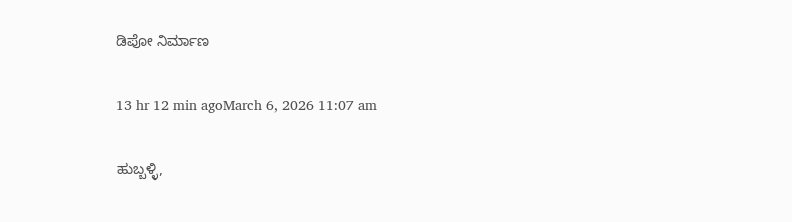ಡಿಪೋ ನಿರ್ಮಾಣ

13 hr 12 min agoMarch 6, 2026 11:07 am

ಹುಬ್ಬಳ್ಳಿ,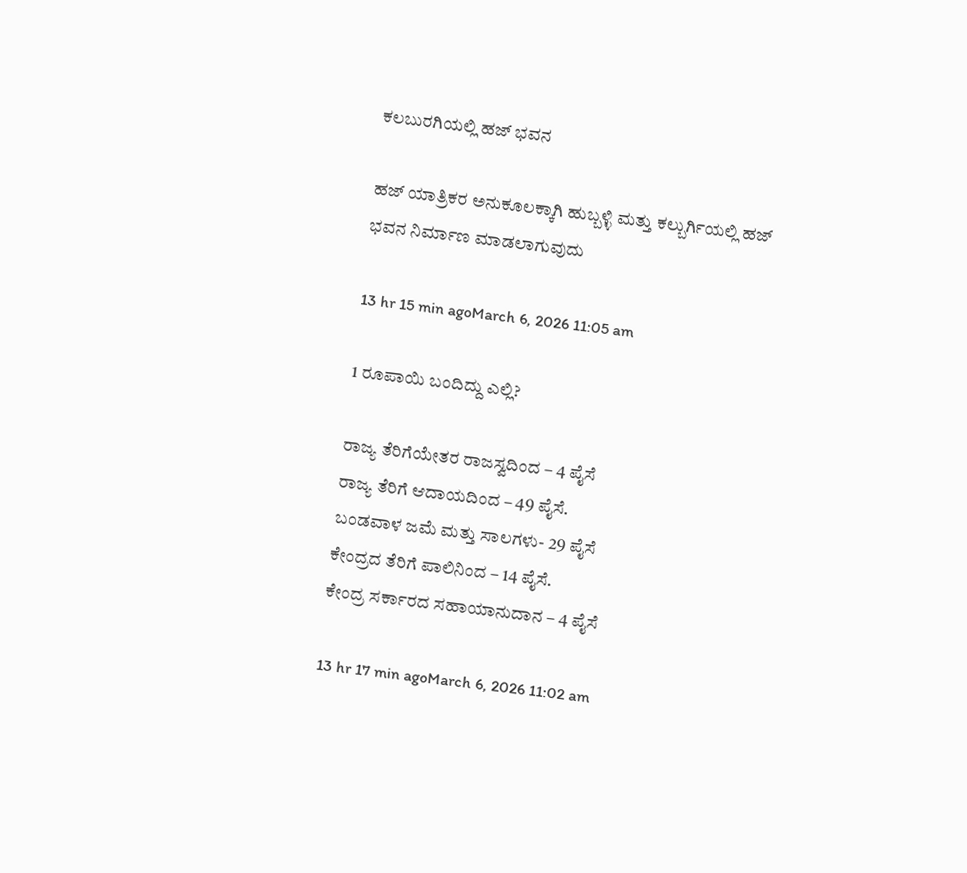ಕಲಬುರಗಿಯಲ್ಲಿ ಹಜ್‌ ಭವನ

ಹಜ್ ಯಾತ್ರಿಕರ ಅನುಕೂಲಕ್ಕಾಗಿ ಹುಬ್ಬಳ್ಳಿ ಮತ್ತು ಕಲ್ಬುರ್ಗಿಯಲ್ಲಿ ಹಜ್ ಭವನ ನಿರ್ಮಾಣ ಮಾಡಲಾಗುವುದು

13 hr 15 min agoMarch 6, 2026 11:05 am

1 ರೂಪಾಯಿ ಬಂದಿದ್ದು ಎಲ್ಲಿ?

ರಾಜ್ಯ ತೆರಿಗೆಯೇತರ ರಾಜಸ್ವದಿಂದ – 4 ಪೈಸೆ
ರಾಜ್ಯ ತೆರಿಗೆ ಆದಾಯದಿಂದ – 49 ಪೈಸೆ.
ಬಂಡವಾಳ ಜಮೆ ಮತ್ತು ಸಾಲಗಳು- 29 ಪೈಸೆ
ಕೇಂದ್ರದ ತೆರಿಗೆ ಪಾಲಿನಿಂದ – 14 ಪೈಸೆ.
ಕೇಂದ್ರ ಸರ್ಕಾರದ ಸಹಾಯಾನುದಾನ – 4 ಪೈಸೆ

13 hr 17 min agoMarch 6, 2026 11:02 am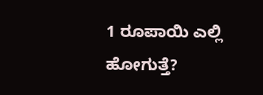1 ರೂಪಾಯಿ ಎಲ್ಲಿ ಹೋಗುತ್ತೆ?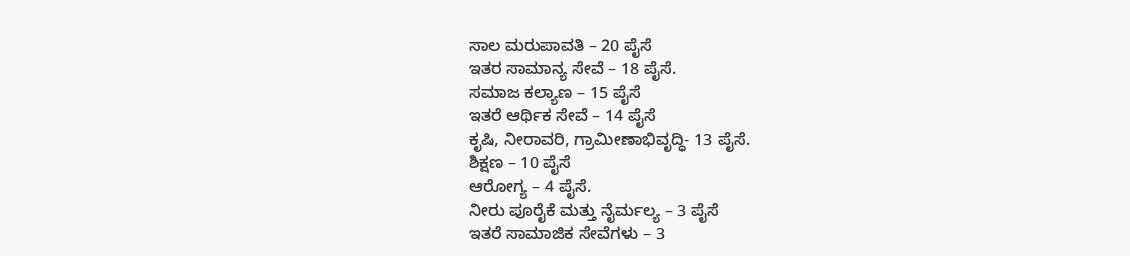ಸಾಲ ಮರುಪಾವತಿ – 20 ಪೈಸೆ
ಇತರ ಸಾಮಾನ್ಯ ಸೇವೆ – 18 ಪೈಸೆ.
ಸಮಾಜ ಕಲ್ಯಾಣ – 15 ಪೈಸೆ
ಇತರೆ ಆರ್ಥಿಕ ಸೇವೆ – 14 ಪೈಸೆ
ಕೃಷಿ, ನೀರಾವರಿ, ಗ್ರಾಮೀಣಾಭಿವೃದ್ಧಿ- 13 ಪೈಸೆ.
ಶಿಕ್ಷಣ – 10 ಪೈಸೆ
ಆರೋಗ್ಯ – 4 ಪೈಸೆ.
ನೀರು ಪೂರೈಕೆ ಮತ್ತು ನೈರ್ಮಲ್ಯ – 3 ಪೈಸೆ
ಇತರೆ ಸಾಮಾಜಿಕ ಸೇವೆಗಳು – 3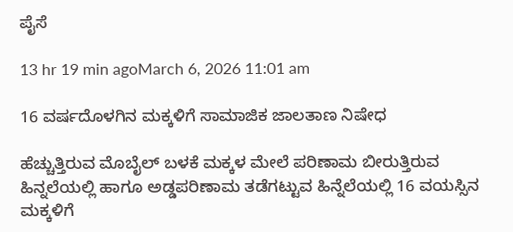ಪೈಸೆ

13 hr 19 min agoMarch 6, 2026 11:01 am

16 ವರ್ಷದೊಳಗಿನ ಮಕ್ಕಳಿಗೆ ಸಾಮಾಜಿಕ ಜಾಲತಾಣ ನಿಷೇಧ

ಹೆಚ್ಚುತ್ತಿರುವ ಮೊಬೈಲ್ ಬಳಕೆ ಮಕ್ಕಳ ಮೇಲೆ ಪರಿಣಾಮ ಬೀರುತ್ತಿರುವ ಹಿನ್ನಲೆಯಲ್ಲಿ ಹಾಗೂ ಅಡ್ಡಪರಿಣಾಮ ತಡೆಗಟ್ಟುವ ಹಿನ್ನೆಲೆಯಲ್ಲಿ 16 ವಯಸ್ಸಿನ ಮಕ್ಕಳಿಗೆ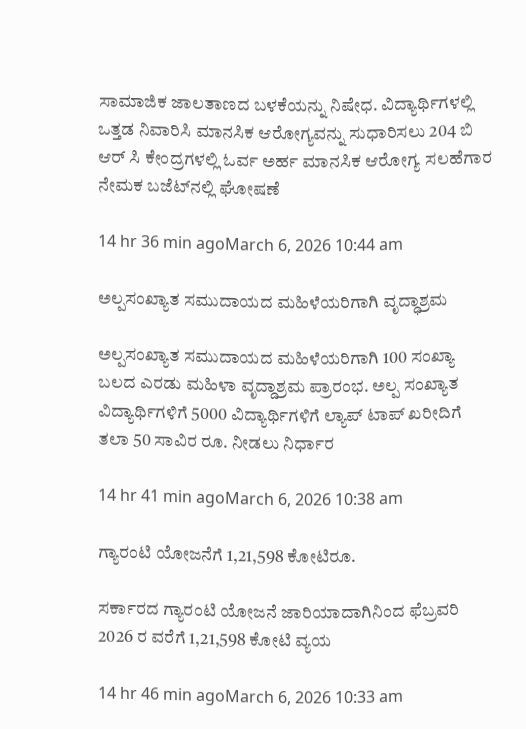ಸಾಮಾಜಿಕ ಜಾಲತಾಣದ ಬಳಕೆಯನ್ನು ನಿಷೇಧ. ವಿದ್ಯಾರ್ಥಿಗಳಲ್ಲಿ ಒತ್ತಡ ನಿವಾರಿಸಿ ಮಾನಸಿಕ ಆರೋಗ್ಯವನ್ನು ಸುಧಾರಿಸಲು 204 ಬಿ ಆರ್ ಸಿ ಕೇಂದ್ರಗಳಲ್ಲಿ ಓರ್ವ ಅರ್ಹ ಮಾನಸಿಕ ಆರೋಗ್ಯ ಸಲಹೆಗಾರ ನೇಮಕ ಬಜೆಟ್‌ನಲ್ಲಿ ಘೋಷಣೆ

14 hr 36 min agoMarch 6, 2026 10:44 am

ಅಲ್ಪಸಂಖ್ಯಾತ ಸಮುದಾಯದ ಮಹಿಳೆಯರಿಗಾಗಿ ವೃದ್ಧಾಶ್ರಮ

ಅಲ್ಪಸಂಖ್ಯಾತ ಸಮುದಾಯದ ಮಹಿಳೆಯರಿಗಾಗಿ 100 ಸಂಖ್ಯಾ ಬಲದ ಎರಡು ಮಹಿಳಾ ವೃದ್ದಾಶ್ರಮ ಪ್ರಾರಂಭ. ಅಲ್ಪ ಸಂಖ್ಯಾತ ವಿದ್ಯಾರ್ಥಿಗಳಿಗೆ 5000 ವಿದ್ಯಾರ್ಥಿಗಳಿಗೆ ಲ್ಯಾಪ್ ಟಾಪ್ ಖರೀದಿಗೆ ತಲಾ 50 ಸಾವಿರ ರೂ. ನೀಡಲು ನಿರ್ಧಾರ

14 hr 41 min agoMarch 6, 2026 10:38 am

ಗ್ಯಾರಂಟಿ ಯೋಜನೆಗೆ 1,21,598 ಕೋಟಿರೂ.

ಸರ್ಕಾರದ ಗ್ಯಾರಂಟಿ ಯೋಜನೆ ಜಾರಿಯಾದಾಗಿನಿಂದ ಫೆಬ್ರವರಿ 2026 ರ ವರೆಗೆ 1,21,598 ಕೋಟಿ ವ್ಯಯ

14 hr 46 min agoMarch 6, 2026 10:33 am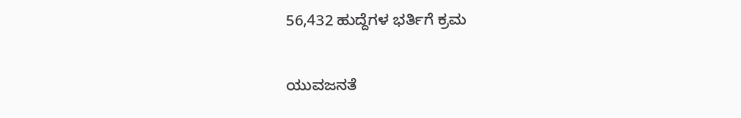56,432 ಹುದ್ದೆಗಳ ಭರ್ತಿಗೆ ಕ್ರಮ

ಯುವಜನತೆ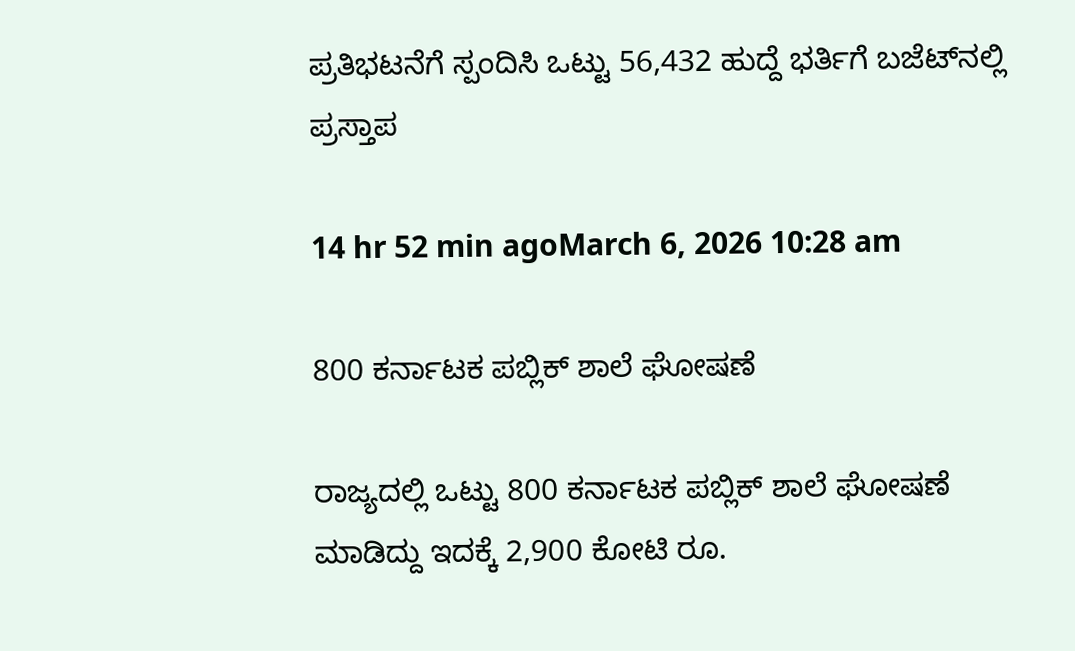ಪ್ರತಿಭಟನೆಗೆ ಸ್ಪಂದಿಸಿ ಒಟ್ಟು 56,432 ಹುದ್ದೆ ಭರ್ತಿಗೆ ಬಜೆಟ್‌ನಲ್ಲಿ ಪ್ರಸ್ತಾಪ

14 hr 52 min agoMarch 6, 2026 10:28 am

800 ಕರ್ನಾಟಕ ಪಬ್ಲಿಕ್‌ ಶಾಲೆ ಘೋಷಣೆ

ರಾಜ್ಯದಲ್ಲಿ ಒಟ್ಟು 800 ಕರ್ನಾಟಕ ಪಬ್ಲಿಕ್‌ ಶಾಲೆ ಘೋಷಣೆ ಮಾಡಿದ್ದು ಇದಕ್ಕೆ 2,900 ಕೋಟಿ ರೂ.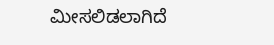ಮೀಸಲಿಡಲಾಗಿದೆ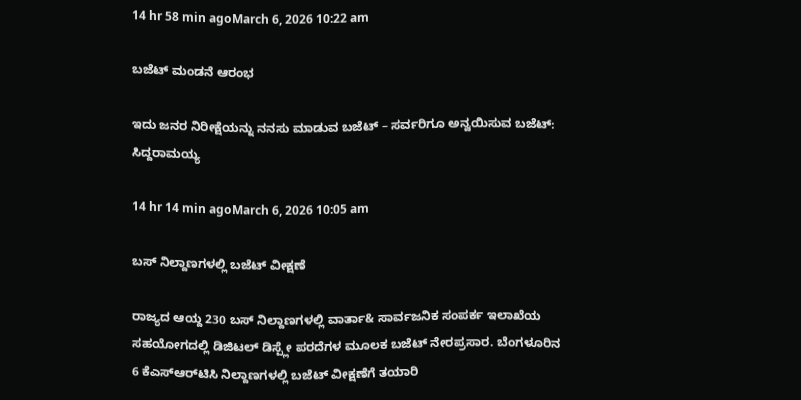14 hr 58 min agoMarch 6, 2026 10:22 am

ಬಜೆಟ್‌ ಮಂಡನೆ ಆರಂಭ

ಇದು ಜನರ ನಿರೀಕ್ಷೆಯನ್ನು ನನಸು ಮಾಡುವ ಬಜೆಟ್‌ – ಸರ್ವರಿಗೂ ಅನ್ವಯಿಸುವ ಬಜೆಟ್‌: ಸಿದ್ದರಾಮಯ್ಯ

14 hr 14 min agoMarch 6, 2026 10:05 am

ಬಸ್ ನಿಲ್ದಾಣಗಳಲ್ಲಿ ಬಜೆಟ್ ವೀಕ್ಷಣೆ

ರಾಜ್ಯದ ಆಯ್ದ 230 ಬಸ್ ನಿಲ್ದಾಣಗಳಲ್ಲಿ ವಾರ್ತಾ& ಸಾರ್ವಜನಿಕ ಸಂಪರ್ಕ ಇಲಾಖೆಯ ಸಹಯೋಗದಲ್ಲಿ ಡಿಜಿಟಲ್ ಡಿಸ್ಪ್ಲೇ ಪರದೆಗಳ ಮೂಲಕ ಬಜೆಟ್ ನೇರ‌ಪ್ರಸಾರ. ಬೆಂಗಳೂರಿನ 6 ಕೆಎಸ್‌ಆರ್‌ಟಿಸಿ ನಿಲ್ದಾಣಗಳಲ್ಲಿ ಬಜೆಟ್ ವೀಕ್ಷಣೆಗೆ ತಯಾರಿ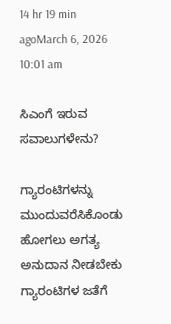14 hr 19 min agoMarch 6, 2026 10:01 am

ಸಿಎಂಗೆ ಇರುವ ಸವಾಲುಗಳೇನು?

ಗ್ಯಾರಂಟಿಗಳನ್ನು ಮುಂದುವರೆಸಿಕೊಂಡು ಹೋಗಲು ಅಗತ್ಯ ಅನುದಾನ ನೀಡಬೇಕು
ಗ್ಯಾರಂಟಿಗಳ ಜತೆಗೆ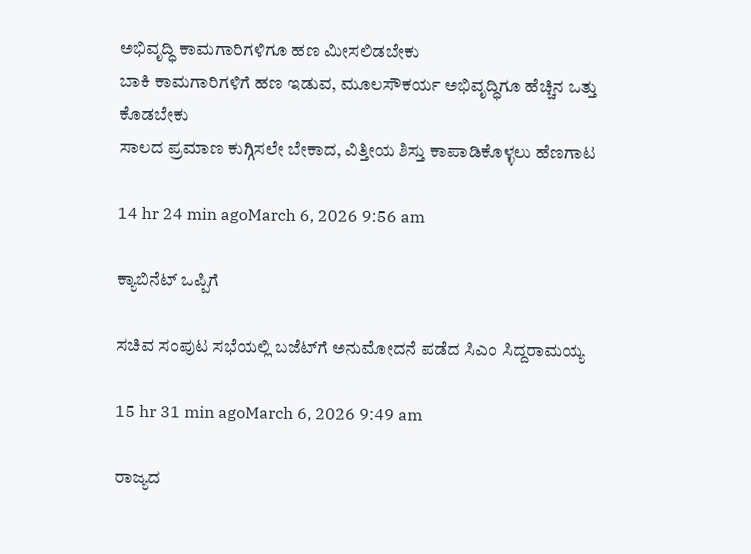ಅಭಿವೃದ್ಧಿ ಕಾಮಗಾರಿಗಳಿಗೂ ಹಣ ಮೀಸಲಿಡಬೇಕು
ಬಾಕಿ ಕಾಮಗಾರಿಗಳಿಗೆ ಹಣ ಇಡುವ, ಮೂಲಸೌಕರ್ಯ ಅಭಿವೃದ್ಧಿಗೂ ಹೆಚ್ಚಿನ ಒತ್ತು ಕೊಡಬೇಕು
ಸಾಲದ ಪ್ರಮಾಣ ಕುಗ್ಗಿಸಲೇ ಬೇಕಾದ, ವಿತ್ತೀಯ ಶಿಸ್ತು ಕಾಪಾಡಿಕೊಳ್ಳಲು ಹೆಣಗಾಟ

14 hr 24 min agoMarch 6, 2026 9:56 am

ಕ್ಯಾಬಿನೆಟ್‌ ಒಪ್ಪಿಗೆ

ಸಚಿವ ಸಂಪುಟ ಸಭೆಯಲ್ಲಿ ಬಜೆಟ್‌ಗೆ ಅನುಮೋದನೆ ಪಡೆದ ಸಿಎಂ ಸಿದ್ದರಾಮಯ್ಯ

15 hr 31 min agoMarch 6, 2026 9:49 am

ರಾಜ್ಯದ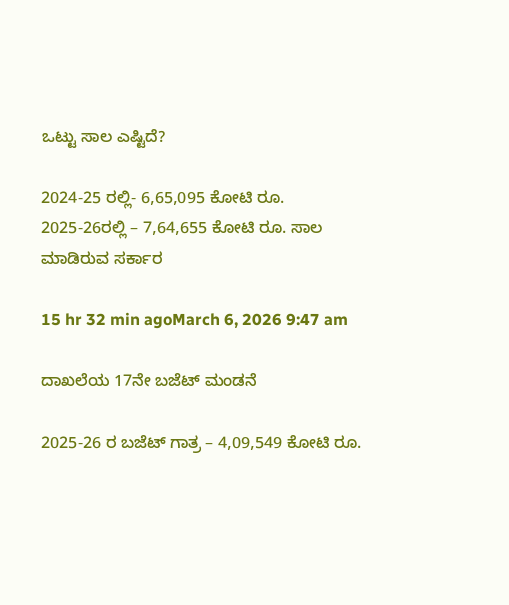ಒಟ್ಟು ಸಾಲ ಎಷ್ಟಿದೆ?

2024-25 ರಲ್ಲಿ- 6,65,095 ಕೋಟಿ ರೂ. 2025-26ರಲ್ಲಿ – 7,64,655 ಕೋಟಿ ರೂ. ಸಾಲ ಮಾಡಿರುವ ಸರ್ಕಾರ

15 hr 32 min agoMarch 6, 2026 9:47 am

ದಾಖಲೆಯ 17ನೇ ಬಜೆಟ್ ಮಂಡನೆ

2025-26 ರ ಬಜೆಟ್ ಗಾತ್ರ – 4,09,549 ಕೋಟಿ ರೂ.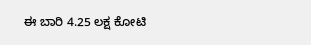ಈ ಬಾರಿ 4.25 ಲಕ್ಷ ಕೋಟಿ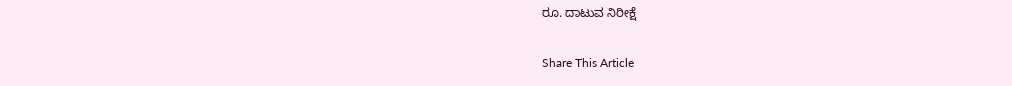ರೂ. ದಾಟುವ ನಿರೀಕ್ಷೆ

Share This Article